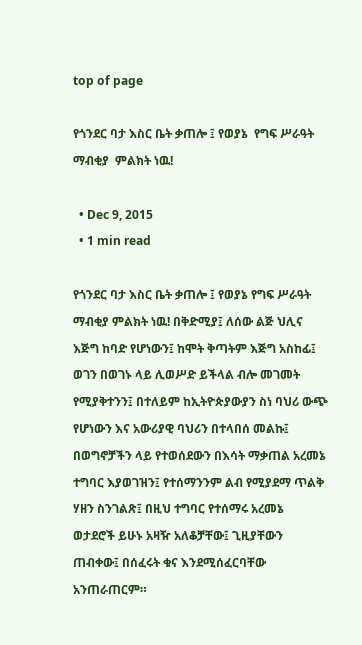top of page

የጎንደር ባታ እስር ቤት ቃጠሎ ፤ የወያኔ  የግፍ ሥራዓት ማብቂያ  ምልክት ነዉ!

  • Dec 9, 2015
  • 1 min read

የጎንደር ባታ እስር ቤት ቃጠሎ ፤ የወያኔ የግፍ ሥራዓት ማብቂያ ምልክት ነዉ! በቅድሚያ፤ ለሰው ልጅ ህሊና እጅግ ከባድ የሆነውን፤ ከሞት ቅጣትም እጅግ አስከፊ፤ ወገን በወገኑ ላይ ሊወሥድ ይችላል ብሎ መገመት የሚያቅተንን፤ በተለይም ከኢትዮጵያውያን ስነ ባህሪ ውጭ የሆነውን እና አውሪያዊ ባህሪን በተላበሰ መልኩ፤ በወግኖቻችን ላይ የተወሰደውን በእሳት ማቃጠል አረመኔ ተግባር እያወገዝን፤ የተሰማንንም ልብ የሚያደማ ጥልቅ ሃዘን ስንገልጽ፤ በዚህ ተግባር የተሰማሩ አረመኔ ወታደሮች ይሁኑ አዛዥ አለቆቻቸው፤ ጊዚያቸውን ጠብቀው፤ በሰፈሩት ቁና እንደሚሰፈርባቸው አንጠራጠርም።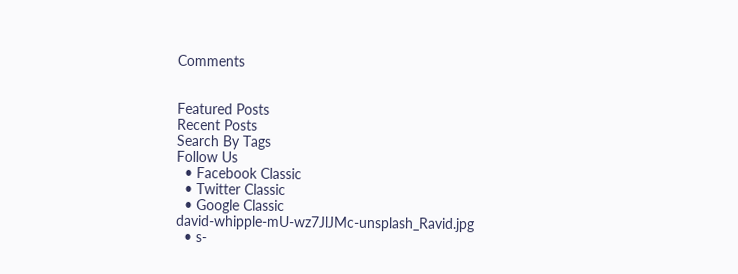Comments


Featured Posts
Recent Posts
Search By Tags
Follow Us
  • Facebook Classic
  • Twitter Classic
  • Google Classic
david-whipple-mU-wz7JlJMc-unsplash_Ravid.jpg
  • s-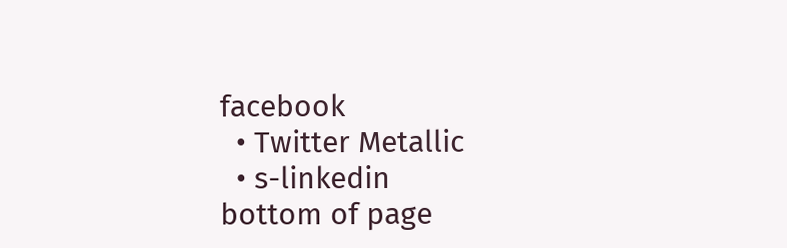facebook
  • Twitter Metallic
  • s-linkedin
bottom of page